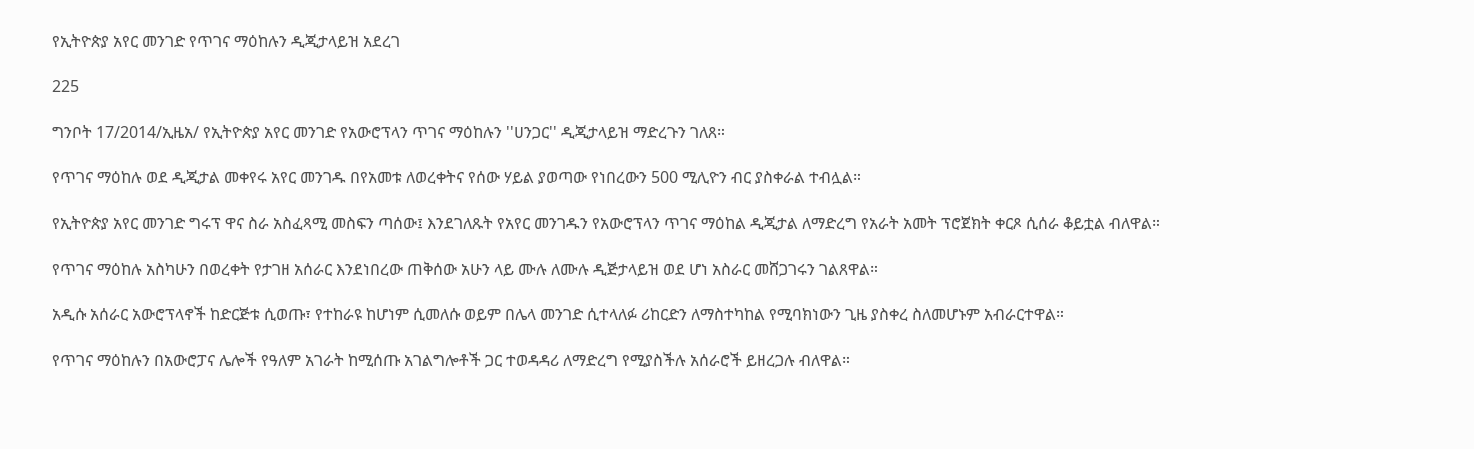የኢትዮጵያ አየር መንገድ የጥገና ማዕከሉን ዲጂታላይዝ አደረገ

225

ግንቦት 17/2014/ኢዜአ/ የኢትዮጵያ አየር መንገድ የአውሮፕላን ጥገና ማዕከሉን ''ሀንጋር'' ዲጂታላይዝ ማድረጉን ገለጸ።

የጥገና ማዕከሉ ወደ ዲጂታል መቀየሩ አየር መንገዱ በየአመቱ ለወረቀትና የሰው ሃይል ያወጣው የነበረውን 500 ሚሊዮን ብር ያስቀራል ተብሏል።

የኢትዮጵያ አየር መንገድ ግሩፕ ዋና ስራ አስፈጻሚ መስፍን ጣሰው፤ እንደገለጹት የአየር መንገዱን የአውሮፕላን ጥገና ማዕከል ዲጂታል ለማድረግ የአራት አመት ፕሮጀክት ቀርጾ ሲሰራ ቆይቷል ብለዋል።

የጥገና ማዕከሉ አስካሁን በወረቀት የታገዘ አሰራር እንደነበረው ጠቅሰው አሁን ላይ ሙሉ ለሙሉ ዲጅታላይዝ ወደ ሆነ አስራር መሸጋገሩን ገልጸዋል።

አዲሱ አሰራር አውሮፕላኖች ከድርጅቱ ሲወጡ፣ የተከራዩ ከሆነም ሲመለሱ ወይም በሌላ መንገድ ሲተላለፉ ሪከርድን ለማስተካከል የሚባክነውን ጊዜ ያስቀረ ስለመሆኑም አብራርተዋል።

የጥገና ማዕከሉን በአውሮፓና ሌሎች የዓለም አገራት ከሚሰጡ አገልግሎቶች ጋር ተወዳዳሪ ለማድረግ የሚያስችሉ አሰራሮች ይዘረጋሉ ብለዋል።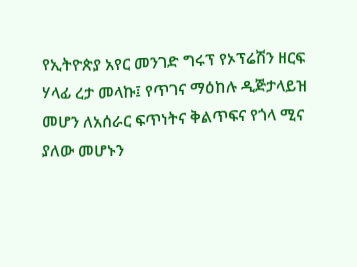የኢትዮጵያ አየር መንገድ ግሩፕ የኦፕሬሽን ዘርፍ ሃላፊ ረታ መላኩ፤ የጥገና ማዕከሉ ዲጅታላይዝ መሆን ለአሰራር ፍጥነትና ቅልጥፍና የጎላ ሚና ያለው መሆኑን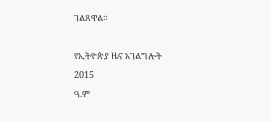ገልጸዋል።

የኢትዮጵያ ዜና አገልግሎት
2015
ዓ.ም